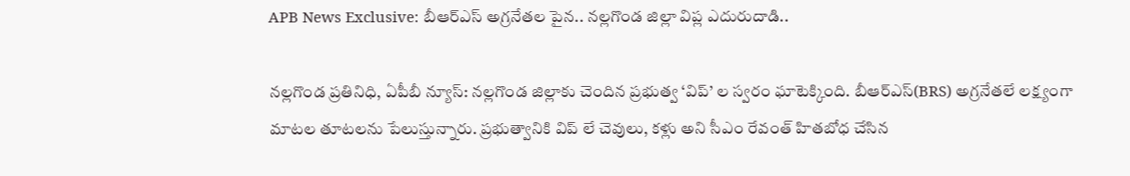APB News Exclusive: బీఆర్ఎస్ అగ్రనేతల పైన.. నల్లగొండ జిల్లా విప్ల ఎదురుదాడి..

నల్లగొండ ప్రతినిధి, ఏపీబీ న్యూస్: నల్లగొండ జిల్లాకు చెందిన ప్రభుత్వ ‘విప్’ ల స్వరం ఘాటెక్కింది. బీఆర్ఎస్(BRS) అగ్రనేతలే లక్ష్యంగా మాటల తూటలను పేలుస్తున్నారు. ప్రభుత్వానికి విప్ లే చెవులు, కళ్లు అని సీఎం రేవంత్ హితబోధ చేసిన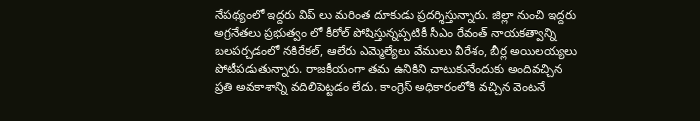నేపథ్యంలో ఇద్దరు విప్ లు మరింత దూకుడు ప్రదర్శిస్తున్నారు. జిల్లా నుంచి ఇద్దరు అగ్రనేతలు ప్రభుత్వం లో కీరోల్ పోషిస్తున్నప్పటికీ సీఎం రేవంత్ నాయకత్వాన్ని బలపర్చడంలో నకిరేకల్, ఆలేరు ఎమ్మెల్యేలు వేములు వీరేశం, బీర్ల అయిలయ్యలు పోటీపడుతున్నారు. రాజకీయంగా తమ ఉనికిని చాటుకునేందుకు అందివచ్చిన ప్రతి అవకాశాన్ని వదిలిపెట్టడం లేదు. కాంగ్రెస్ అధికారంలోకి వచ్చిన వెంటనే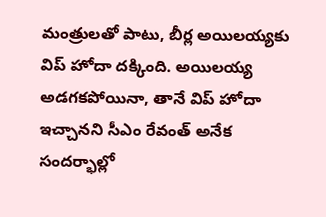మంత్రులతో పాటు, బీర్ల అయిలయ్యకు విప్ హోదా దక్కింది. అయిలయ్య అడగకపోయినా, తానే విప్ హోదా ఇచ్చానని సీఎం రేవంత్ అనేక సందర్భాల్లో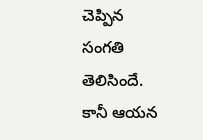చెప్పిన సంగతి తెలిసిందే. కానీ ఆయన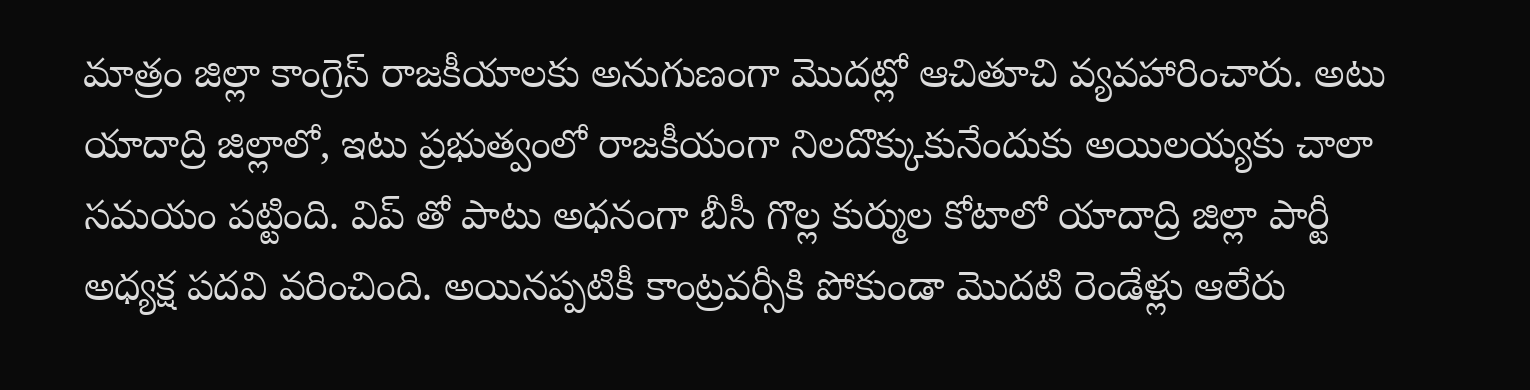మాత్రం జిల్లా కాంగ్రెస్ రాజకీయాలకు అనుగుణంగా మొదట్లో ఆచితూచి వ్యవహారించారు. అటు యాదాద్రి జిల్లాలో, ఇటు ప్రభుత్వంలో రాజకీయంగా నిలదొక్కుకునేందుకు అయిలయ్యకు చాలా సమయం పట్టింది. విప్ తో పాటు అధనంగా బీసీ గొల్ల కుర్ముల కోటాలో యాదాద్రి జిల్లా పార్టీ అధ్యక్ష పదవి వరించింది. అయినప్పటికీ కాంట్రవర్సీకి పోకుండా మొదటి రెండేళ్లు ఆలేరు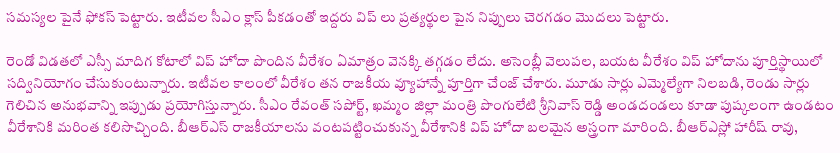సమస్యల పైనే ఫోకస్ పెట్టారు. ఇటీవల సీఎం క్లాస్ పీకడంతో ఇద్దరు విప్ లు ప్రత్యర్థుల పైన నిప్పులు చెరగడం మొదలు పెట్టారు.

రెండో విడతలో ఎస్సీ మాదిగ కోటాలో విప్ హోదా పొందిన వీరేశం ఏమాత్రం వెనక్కి తగ్గడం లేదు. అసెంబ్లీ వెలుపల, బయట వీరేశం విప్ హోదాను పూర్తిస్థాయిలో సద్వినియోగం చేసుకుంటున్నారు. ఇటీవల కాలంలో వీరేశం తన రాజకీయ వ్యూహాన్నే పూర్తిగా చేంజ్ చేశారు. మూడు సార్లు ఎమ్మెల్యేగా నిలబడి, రెండు సార్లు గెలిచిన అనుభవాన్ని ఇప్పుడు ప్రయోగిస్తున్నారు. సీఎం రేవంత్ సపోర్ట్, ఖమ్మం జిల్లా మంత్రి పొంగులేటి శ్రీనివాస్ రెడ్డి అండదండలు కూడా పుష్కలంగా ఉండటం వీరేశానికి మరింత కలిసొచ్చింది. బీఆర్ఎస్ రాజకీయాలను వంటపట్టించుకున్న వీరేశానికి విప్ హోదా బలమైన అస్త్రంగా మారింది. బీఆర్ఎస్లో హారీష్ రావు,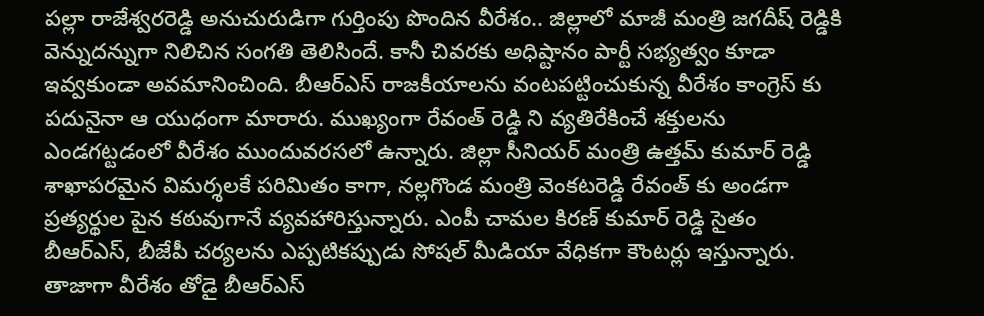పల్లా రాజేశ్వరరెడ్డి అనుచురుడిగా గుర్తింపు పొందిన వీరేశం.. జిల్లాలో మాజీ మంత్రి జగదీష్ రెడ్డికి వెన్నుదన్నుగా నిలిచిన సంగతి తెలిసిందే. కానీ చివరకు అధిష్టానం పార్టీ సభ్యత్వం కూడా ఇవ్వకుండా అవమానించింది. బీఆర్ఎస్ రాజకీయాలను వంటపట్టించుకున్న వీరేశం కాంగ్రెస్ కు పదునైనా ఆ యుధంగా మారారు. ముఖ్యంగా రేవంత్ రెడ్డి ని వ్యతిరేకించే శక్తులను ఎండగట్టడంలో వీరేశం ముందువరసలో ఉన్నారు. జిల్లా సీనియర్ మంత్రి ఉత్తమ్ కుమార్ రెడ్డి శాఖాపరమైన విమర్శలకే పరిమితం కాగా, నల్లగొండ మంత్రి వెంకటరెడ్డి రేవంత్ కు అండగా ప్రత్యర్థుల పైన కఠువుగానే వ్యవహారిస్తున్నారు. ఎంపీ చామల కిరణ్ కుమార్ రెడ్డి సైతం బీఆర్ఎస్, బీజేపీ చర్యలను ఎప్పటికప్పుడు సోషల్ మీడియా వేధికగా కౌంటర్లు ఇస్తున్నారు. తాజాగా వీరేశం తోడై బీఆర్ఎస్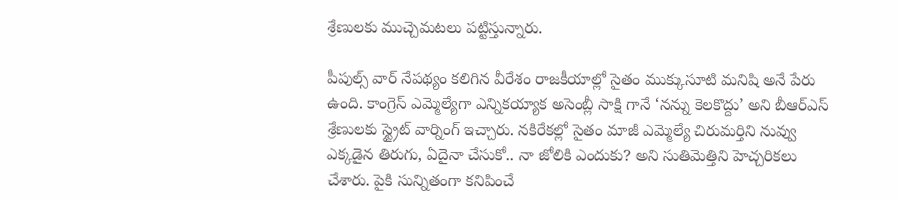శ్రేణులకు ముచ్చెమటలు పట్టిస్తున్నారు.

పీపుల్స్ వార్ నేపథ్యం కలిగిన వీరేశం రాజకీయాల్లో సైతం ముక్కుసూటి మనిషి అనే పేరు ఉంది. కాంగ్రెస్ ఎమ్మెల్యేగా ఎన్నికయ్యాక అసెంబ్లీ సాక్షి గానే ‘నన్ను కెలకొద్దు’ అని బీఆర్ఎస్ శ్రేణులకు స్ట్రైట్ వార్నింగ్ ఇచ్చారు. నకిరేకల్లో సైతం మాజీ ఎమ్మెల్యే చిరుమర్తిని నువ్వు ఎక్కడైన తిరుగు, ఏదైనా చేసుకో.. నా జోలికి ఎందుకు? అని సుతిమెత్తిని హెచ్చరికలు చేశారు. పైకి సున్నితంగా కనిపించే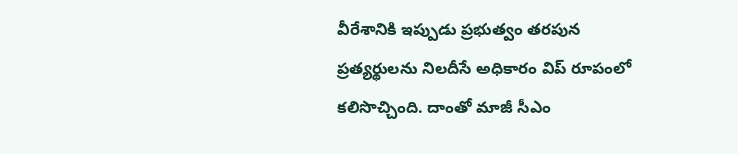వీరేశానికి ఇప్పుడు ప్రభుత్వం తరపున ప్రత్యర్థులను నిలదీసే అధికారం విప్ రూపంలో కలిసొచ్చింది. దాంతో మాజీ సీఎం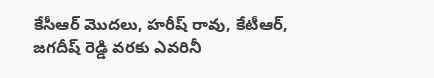కేసీఆర్ మొదలు, హరీష్ రావు, కేటీఆర్, జగదీష్ రెడ్డి వరకు ఎవరినీ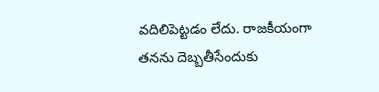వదిలిపెట్టడం లేదు. రాజకీయంగా తనను దెబ్బతీసేందుకు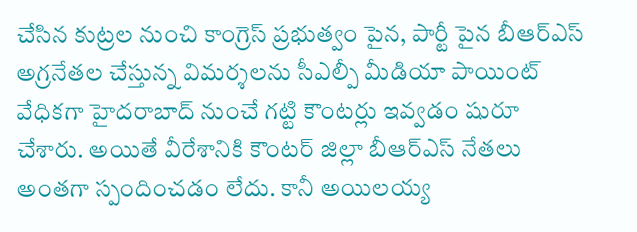చేసిన కుట్రల నుంచి కాంగ్రెస్ ప్రభుత్వం పైన, పార్టీ పైన బీఆర్ఎస్ అగ్రనేతల చేస్తున్న విమర్శలను సీఎల్పీ మీడియా పాయింట్ వేధికగా హైదరాబాద్ నుంచే గట్టి కౌంటర్లు ఇవ్వడం షురూ చేశారు. అయితే వీరేశానికి కౌంటర్ జిల్లా బీఆర్ఎస్ నేతలు అంతగా స్పందించడం లేదు. కానీ అయిలయ్య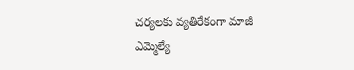చర్యలకు వ్యతిరేకంగా మాజీ ఎమ్మెల్యే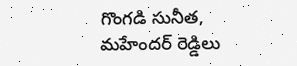గొంగడి సునీత, మహేందర్ రెడ్డిలు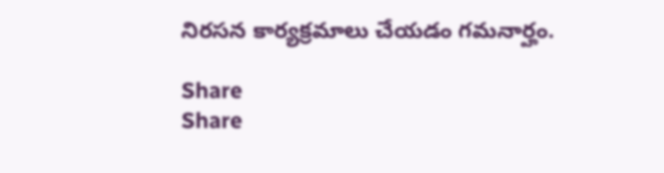నిరసన కార్యక్రమాలు చేయడం గమనార్హం.

Share
Share